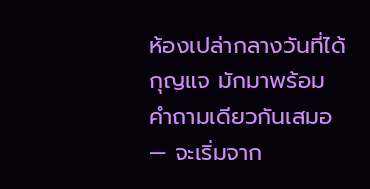ห้องเปล่ากลางวันที่ได้กุญแจ มักมาพร้อมคำถามเดียวกันเสมอ — จะเริ่มจาก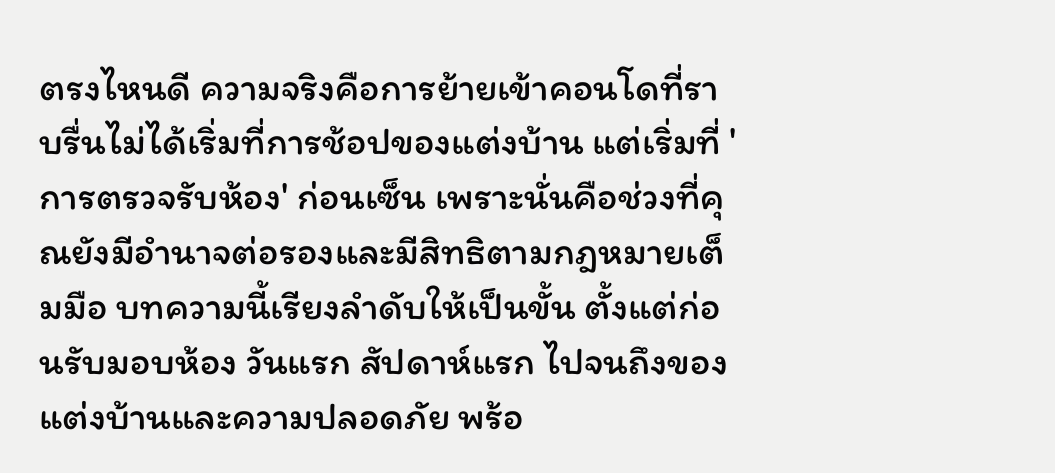ตรงไหนดี ความจริงคือการย้ายเข้าคอนโดที่ราบรื่นไม่ได้เริ่มที่การช้อปของแต่งบ้าน แต่เริ่มที่ 'การตรวจรับห้อง' ก่อนเซ็น เพราะนั่นคือช่วงที่คุณยังมีอำนาจต่อรองและมีสิทธิตามกฎหมายเต็มมือ บทความนี้เรียงลำดับให้เป็นขั้น ตั้งแต่ก่อนรับมอบห้อง วันแรก สัปดาห์แรก ไปจนถึงของแต่งบ้านและความปลอดภัย พร้อ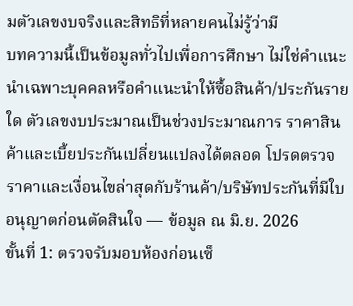มตัวเลขงบจริงและสิทธิที่หลายคนไม่รู้ว่ามี
บทความนี้เป็นข้อมูลทั่วไปเพื่อการศึกษา ไม่ใช่คำแนะนำเฉพาะบุคคลหรือคำแนะนำให้ซื้อสินค้า/ประกันรายใด ตัวเลขงบประมาณเป็นช่วงประมาณการ ราคาสินค้าและเบี้ยประกันเปลี่ยนแปลงได้ตลอด โปรดตรวจราคาและเงื่อนไขล่าสุดกับร้านค้า/บริษัทประกันที่มีใบอนุญาตก่อนตัดสินใจ — ข้อมูล ณ มิ.ย. 2026
ขั้นที่ 1: ตรวจรับมอบห้องก่อนเซ็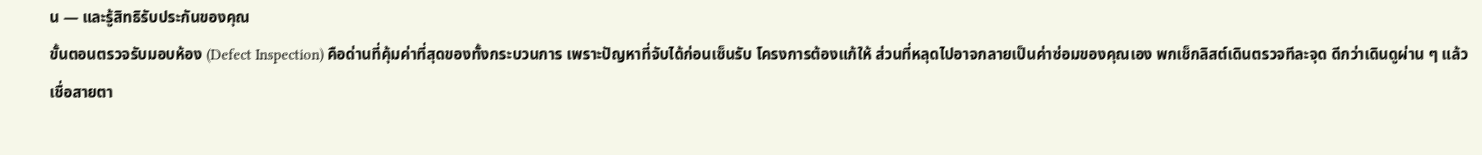น — และรู้สิทธิรับประกันของคุณ
ขั้นตอนตรวจรับมอบห้อง (Defect Inspection) คือด่านที่คุ้มค่าที่สุดของทั้งกระบวนการ เพราะปัญหาที่จับได้ก่อนเซ็นรับ โครงการต้องแก้ให้ ส่วนที่หลุดไปอาจกลายเป็นค่าซ่อมของคุณเอง พกเช็กลิสต์เดินตรวจทีละจุด ดีกว่าเดินดูผ่าน ๆ แล้วเชื่อสายตา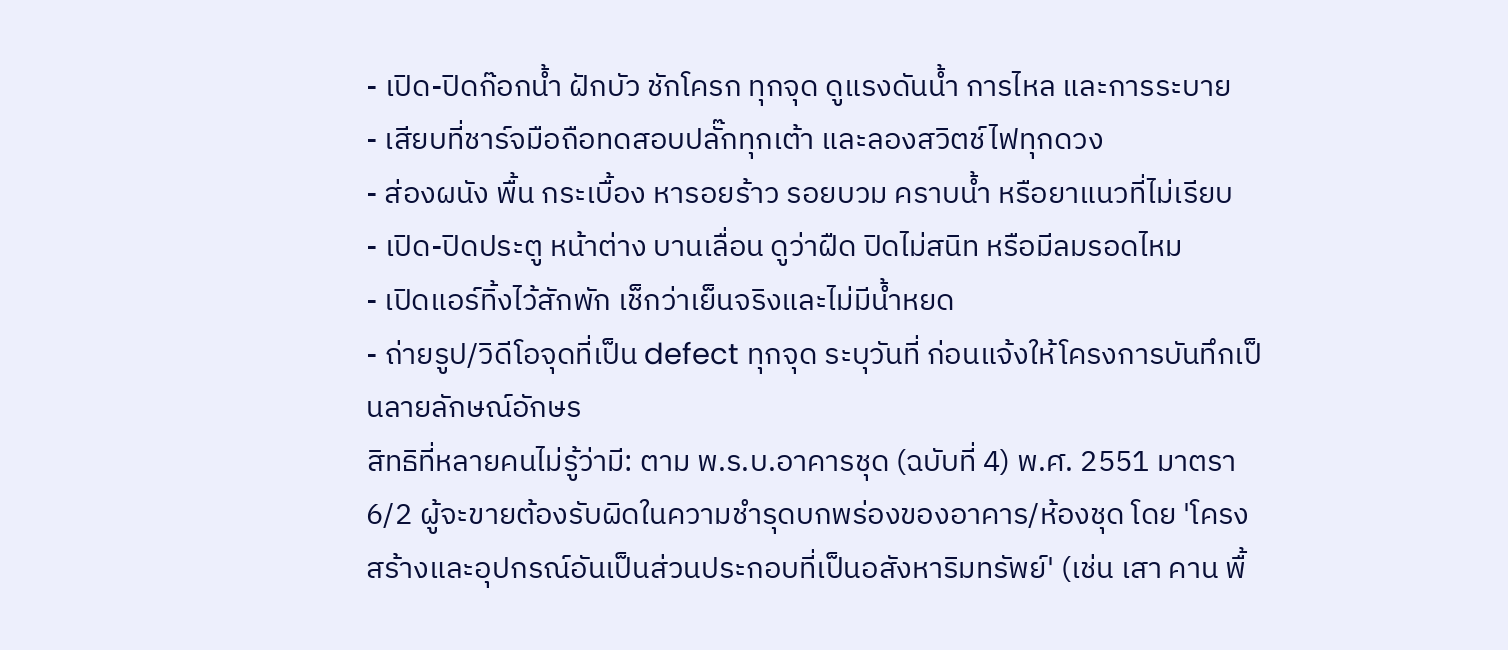- เปิด-ปิดก๊อกน้ำ ฝักบัว ชักโครก ทุกจุด ดูแรงดันน้ำ การไหล และการระบาย
- เสียบที่ชาร์จมือถือทดสอบปลั๊กทุกเต้า และลองสวิตช์ไฟทุกดวง
- ส่องผนัง พื้น กระเบื้อง หารอยร้าว รอยบวม คราบน้ำ หรือยาแนวที่ไม่เรียบ
- เปิด-ปิดประตู หน้าต่าง บานเลื่อน ดูว่าฝืด ปิดไม่สนิท หรือมีลมรอดไหม
- เปิดแอร์ทิ้งไว้สักพัก เช็กว่าเย็นจริงและไม่มีน้ำหยด
- ถ่ายรูป/วิดีโอจุดที่เป็น defect ทุกจุด ระบุวันที่ ก่อนแจ้งให้โครงการบันทึกเป็นลายลักษณ์อักษร
สิทธิที่หลายคนไม่รู้ว่ามี: ตาม พ.ร.บ.อาคารชุด (ฉบับที่ 4) พ.ศ. 2551 มาตรา 6/2 ผู้จะขายต้องรับผิดในความชำรุดบกพร่องของอาคาร/ห้องชุด โดย 'โครงสร้างและอุปกรณ์อันเป็นส่วนประกอบที่เป็นอสังหาริมทรัพย์' (เช่น เสา คาน พื้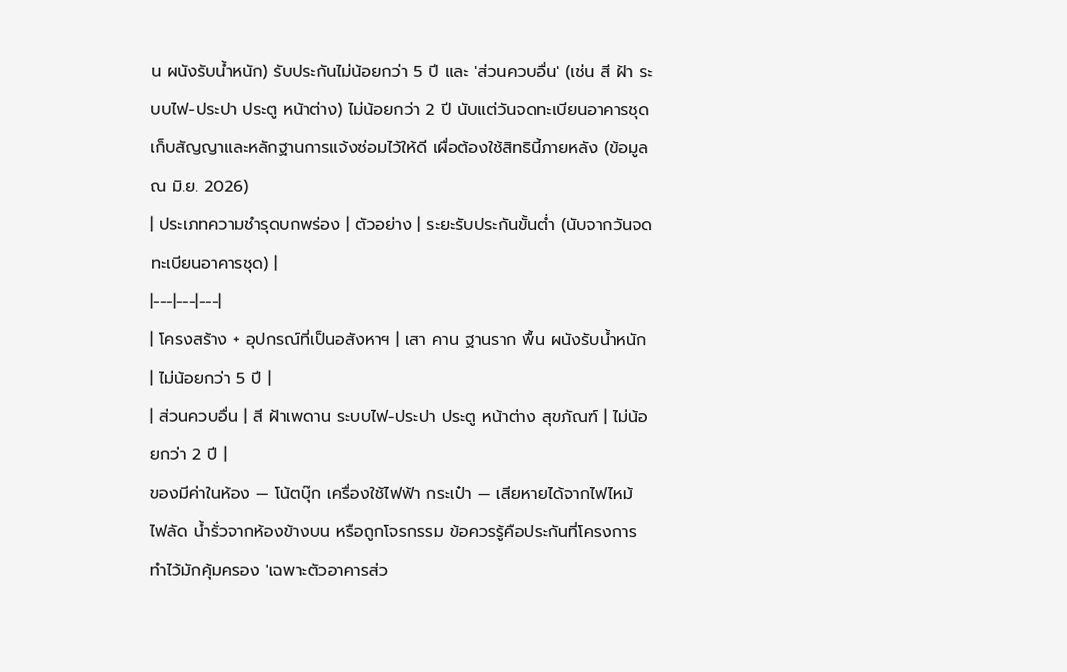น ผนังรับน้ำหนัก) รับประกันไม่น้อยกว่า 5 ปี และ 'ส่วนควบอื่น' (เช่น สี ฝ้า ระบบไฟ-ประปา ประตู หน้าต่าง) ไม่น้อยกว่า 2 ปี นับแต่วันจดทะเบียนอาคารชุด เก็บสัญญาและหลักฐานการแจ้งซ่อมไว้ให้ดี เผื่อต้องใช้สิทธินี้ภายหลัง (ข้อมูล ณ มิ.ย. 2026)
| ประเภทความชำรุดบกพร่อง | ตัวอย่าง | ระยะรับประกันขั้นต่ำ (นับจากวันจดทะเบียนอาคารชุด) |
|---|---|---|
| โครงสร้าง + อุปกรณ์ที่เป็นอสังหาฯ | เสา คาน ฐานราก พื้น ผนังรับน้ำหนัก | ไม่น้อยกว่า 5 ปี |
| ส่วนควบอื่น | สี ฝ้าเพดาน ระบบไฟ-ประปา ประตู หน้าต่าง สุขภัณฑ์ | ไม่น้อยกว่า 2 ปี |
ของมีค่าในห้อง — โน้ตบุ๊ก เครื่องใช้ไฟฟ้า กระเป๋า — เสียหายได้จากไฟไหม้ ไฟลัด น้ำรั่วจากห้องข้างบน หรือถูกโจรกรรม ข้อควรรู้คือประกันที่โครงการทำไว้มักคุ้มครอง 'เฉพาะตัวอาคารส่ว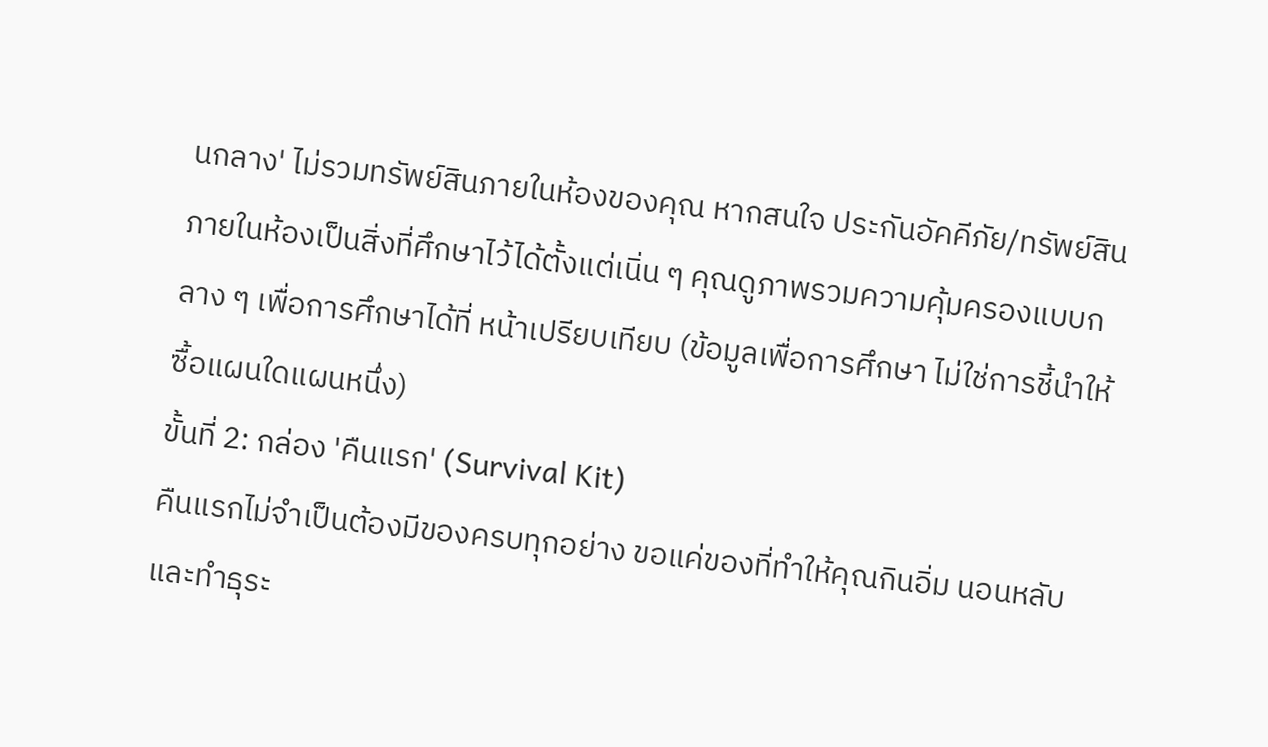นกลาง' ไม่รวมทรัพย์สินภายในห้องของคุณ หากสนใจ ประกันอัคคีภัย/ทรัพย์สินภายในห้องเป็นสิ่งที่ศึกษาไว้ได้ตั้งแต่เนิ่น ๆ คุณดูภาพรวมความคุ้มครองแบบกลาง ๆ เพื่อการศึกษาได้ที่ หน้าเปรียบเทียบ (ข้อมูลเพื่อการศึกษา ไม่ใช่การชี้นำให้ซื้อแผนใดแผนหนึ่ง)
ขั้นที่ 2: กล่อง 'คืนแรก' (Survival Kit)
คืนแรกไม่จำเป็นต้องมีของครบทุกอย่าง ขอแค่ของที่ทำให้คุณกินอิ่ม นอนหลับ และทำธุระ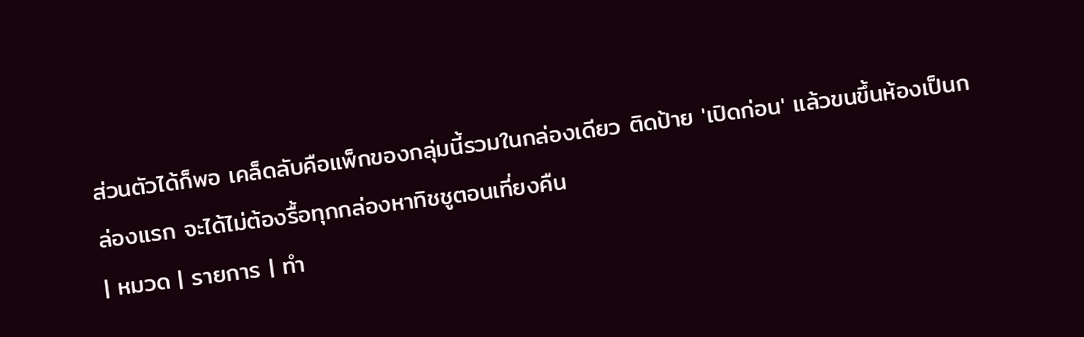ส่วนตัวได้ก็พอ เคล็ดลับคือแพ็กของกลุ่มนี้รวมในกล่องเดียว ติดป้าย 'เปิดก่อน' แล้วขนขึ้นห้องเป็นกล่องแรก จะได้ไม่ต้องรื้อทุกกล่องหาทิชชูตอนเที่ยงคืน
| หมวด | รายการ | ทำ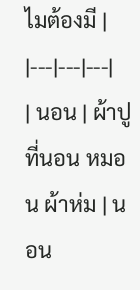ไมต้องมี |
|---|---|---|
| นอน | ผ้าปูที่นอน หมอน ผ้าห่ม | นอน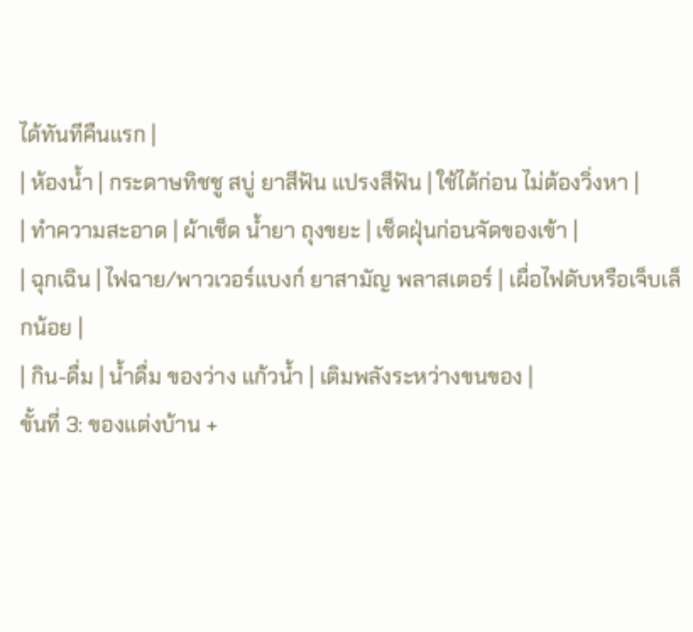ได้ทันทีคืนแรก |
| ห้องน้ำ | กระดาษทิชชู สบู่ ยาสีฟัน แปรงสีฟัน | ใช้ได้ก่อน ไม่ต้องวิ่งหา |
| ทำความสะอาด | ผ้าเช็ด น้ำยา ถุงขยะ | เช็ดฝุ่นก่อนจัดของเข้า |
| ฉุกเฉิน | ไฟฉาย/พาวเวอร์แบงก์ ยาสามัญ พลาสเตอร์ | เผื่อไฟดับหรือเจ็บเล็กน้อย |
| กิน-ดื่ม | น้ำดื่ม ของว่าง แก้วน้ำ | เติมพลังระหว่างขนของ |
ขั้นที่ 3: ของแต่งบ้าน +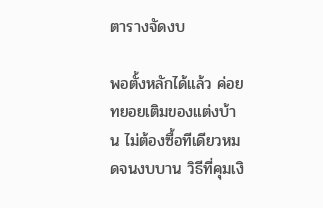ตารางจัดงบ

พอตั้งหลักได้แล้ว ค่อยทยอยเติมของแต่งบ้าน ไม่ต้องซื้อทีเดียวหมดจนงบบาน วิธีที่คุมเงิ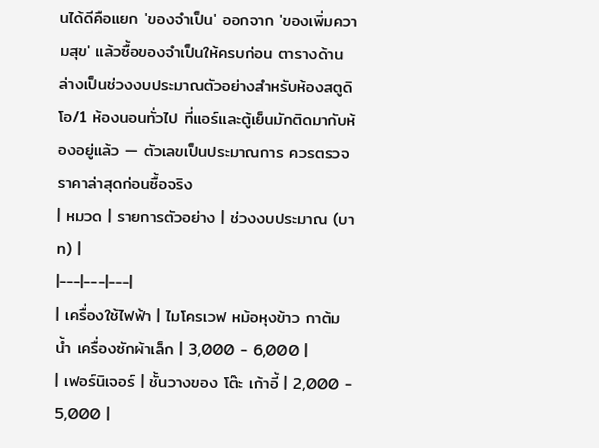นได้ดีคือแยก 'ของจำเป็น' ออกจาก 'ของเพิ่มความสุข' แล้วซื้อของจำเป็นให้ครบก่อน ตารางด้านล่างเป็นช่วงงบประมาณตัวอย่างสำหรับห้องสตูดิโอ/1 ห้องนอนทั่วไป ที่แอร์และตู้เย็นมักติดมากับห้องอยู่แล้ว — ตัวเลขเป็นประมาณการ ควรตรวจราคาล่าสุดก่อนซื้อจริง
| หมวด | รายการตัวอย่าง | ช่วงงบประมาณ (บาท) |
|---|---|---|
| เครื่องใช้ไฟฟ้า | ไมโครเวฟ หม้อหุงข้าว กาต้มน้ำ เครื่องซักผ้าเล็ก | 3,000 - 6,000 |
| เฟอร์นิเจอร์ | ชั้นวางของ โต๊ะ เก้าอี้ | 2,000 - 5,000 |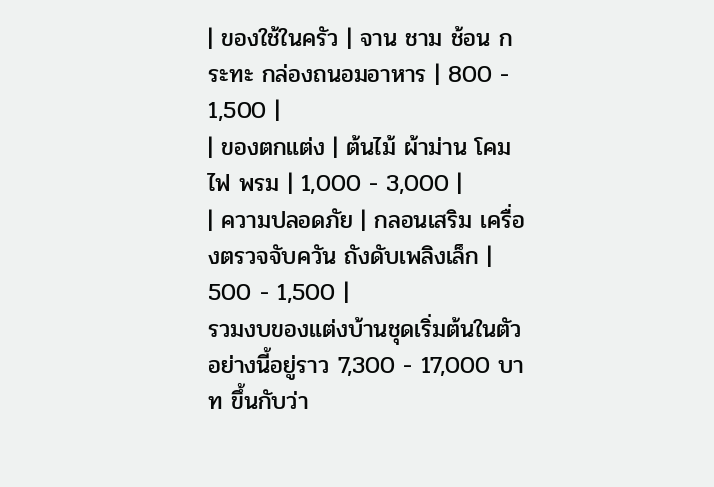| ของใช้ในครัว | จาน ชาม ช้อน กระทะ กล่องถนอมอาหาร | 800 - 1,500 |
| ของตกแต่ง | ต้นไม้ ผ้าม่าน โคมไฟ พรม | 1,000 - 3,000 |
| ความปลอดภัย | กลอนเสริม เครื่องตรวจจับควัน ถังดับเพลิงเล็ก | 500 - 1,500 |
รวมงบของแต่งบ้านชุดเริ่มต้นในตัวอย่างนี้อยู่ราว 7,300 - 17,000 บาท ขึ้นกับว่า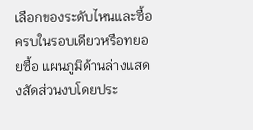เลือกของระดับไหนและซื้อครบในรอบเดียวหรือทยอยซื้อ แผนภูมิด้านล่างแสดงสัดส่วนงบโดยประ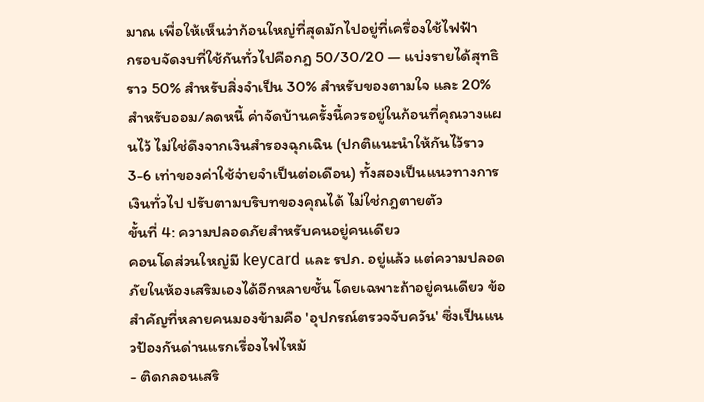มาณ เพื่อให้เห็นว่าก้อนใหญ่ที่สุดมักไปอยู่ที่เครื่องใช้ไฟฟ้า
กรอบจัดงบที่ใช้กันทั่วไปคือกฎ 50/30/20 — แบ่งรายได้สุทธิราว 50% สำหรับสิ่งจำเป็น 30% สำหรับของตามใจ และ 20% สำหรับออม/ลดหนี้ ค่าจัดบ้านครั้งนี้ควรอยู่ในก้อนที่คุณวางแผนไว้ ไม่ใช่ดึงจากเงินสำรองฉุกเฉิน (ปกติแนะนำให้กันไว้ราว 3-6 เท่าของค่าใช้จ่ายจำเป็นต่อเดือน) ทั้งสองเป็นแนวทางการเงินทั่วไป ปรับตามบริบทของคุณได้ ไม่ใช่กฎตายตัว
ขั้นที่ 4: ความปลอดภัยสำหรับคนอยู่คนเดียว
คอนโดส่วนใหญ่มี keycard และ รปภ. อยู่แล้ว แต่ความปลอดภัยในห้องเสริมเองได้อีกหลายชั้น โดยเฉพาะถ้าอยู่คนเดียว ข้อสำคัญที่หลายคนมองข้ามคือ 'อุปกรณ์ตรวจจับควัน' ซึ่งเป็นแนวป้องกันด่านแรกเรื่องไฟไหม้
- ติดกลอนเสริ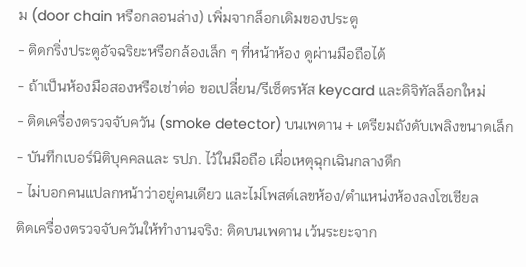ม (door chain หรือกลอนล่าง) เพิ่มจากล็อกเดิมของประตู
- ติดกริ่งประตูอัจฉริยะหรือกล้องเล็ก ๆ ที่หน้าห้อง ดูผ่านมือถือได้
- ถ้าเป็นห้องมือสองหรือเช่าต่อ ขอเปลี่ยน/รีเซ็ตรหัส keycard และดิจิทัลล็อกใหม่
- ติดเครื่องตรวจจับควัน (smoke detector) บนเพดาน + เตรียมถังดับเพลิงขนาดเล็ก
- บันทึกเบอร์นิติบุคคลและ รปภ. ไว้ในมือถือ เผื่อเหตุฉุกเฉินกลางดึก
- ไม่บอกคนแปลกหน้าว่าอยู่คนเดียว และไม่โพสต์เลขห้อง/ตำแหน่งห้องลงโซเชียล
ติดเครื่องตรวจจับควันให้ทำงานจริง: ติดบนเพดาน เว้นระยะจาก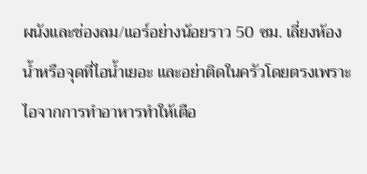ผนังและช่องลม/แอร์อย่างน้อยราว 50 ซม. เลี่ยงห้องน้ำหรือจุดที่ไอน้ำเยอะ และอย่าติดในครัวโดยตรงเพราะไอจากการทำอาหารทำให้เตือ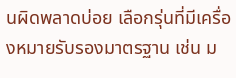นผิดพลาดบ่อย เลือกรุ่นที่มีเครื่องหมายรับรองมาตรฐาน เช่น ม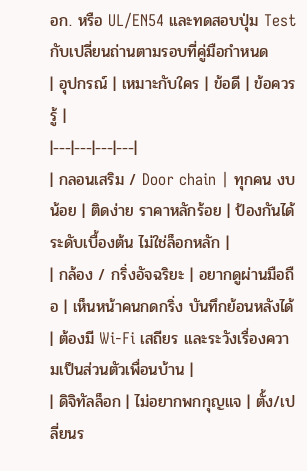อก. หรือ UL/EN54 และทดสอบปุ่ม Test กับเปลี่ยนถ่านตามรอบที่คู่มือกำหนด
| อุปกรณ์ | เหมาะกับใคร | ข้อดี | ข้อควรรู้ |
|---|---|---|---|
| กลอนเสริม / Door chain | ทุกคน งบน้อย | ติดง่าย ราคาหลักร้อย | ป้องกันได้ระดับเบื้องต้น ไม่ใช่ล็อกหลัก |
| กล้อง / กริ่งอัจฉริยะ | อยากดูผ่านมือถือ | เห็นหน้าคนกดกริ่ง บันทึกย้อนหลังได้ | ต้องมี Wi-Fi เสถียร และระวังเรื่องความเป็นส่วนตัวเพื่อนบ้าน |
| ดิจิทัลล็อก | ไม่อยากพกกุญแจ | ตั้ง/เปลี่ยนร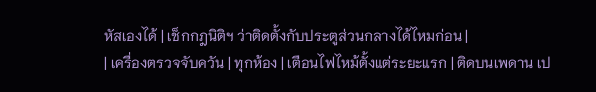หัสเองได้ | เช็กกฎนิติฯ ว่าติดตั้งกับประตูส่วนกลางได้ไหมก่อน |
| เครื่องตรวจจับควัน | ทุกห้อง | เตือนไฟไหม้ตั้งแต่ระยะแรก | ติดบนเพดาน เป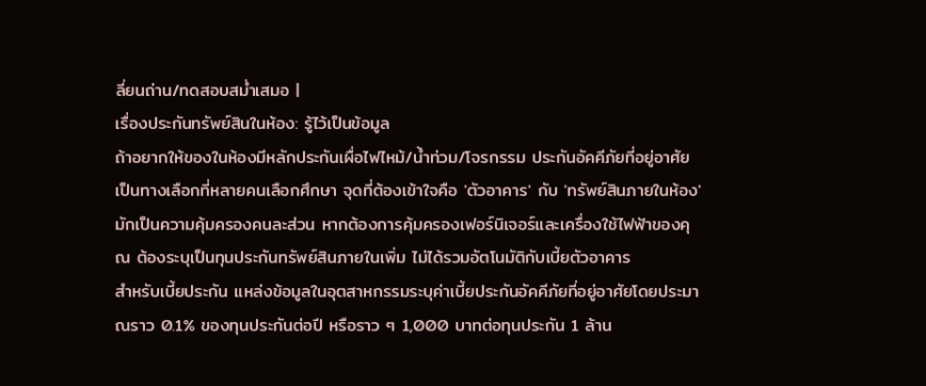ลี่ยนถ่าน/ทดสอบสม่ำเสมอ |
เรื่องประกันทรัพย์สินในห้อง: รู้ไว้เป็นข้อมูล
ถ้าอยากให้ของในห้องมีหลักประกันเผื่อไฟไหม้/น้ำท่วม/โจรกรรม ประกันอัคคีภัยที่อยู่อาศัยเป็นทางเลือกที่หลายคนเลือกศึกษา จุดที่ต้องเข้าใจคือ 'ตัวอาคาร' กับ 'ทรัพย์สินภายในห้อง' มักเป็นความคุ้มครองคนละส่วน หากต้องการคุ้มครองเฟอร์นิเจอร์และเครื่องใช้ไฟฟ้าของคุณ ต้องระบุเป็นทุนประกันทรัพย์สินภายในเพิ่ม ไม่ได้รวมอัตโนมัติกับเบี้ยตัวอาคาร
สำหรับเบี้ยประกัน แหล่งข้อมูลในอุตสาหกรรมระบุค่าเบี้ยประกันอัคคีภัยที่อยู่อาศัยโดยประมาณราว 0.1% ของทุนประกันต่อปี หรือราว ๆ 1,000 บาทต่อทุนประกัน 1 ล้าน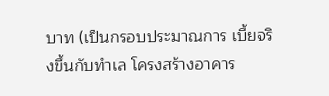บาท (เป็นกรอบประมาณการ เบี้ยจริงขึ้นกับทำเล โครงสร้างอาคาร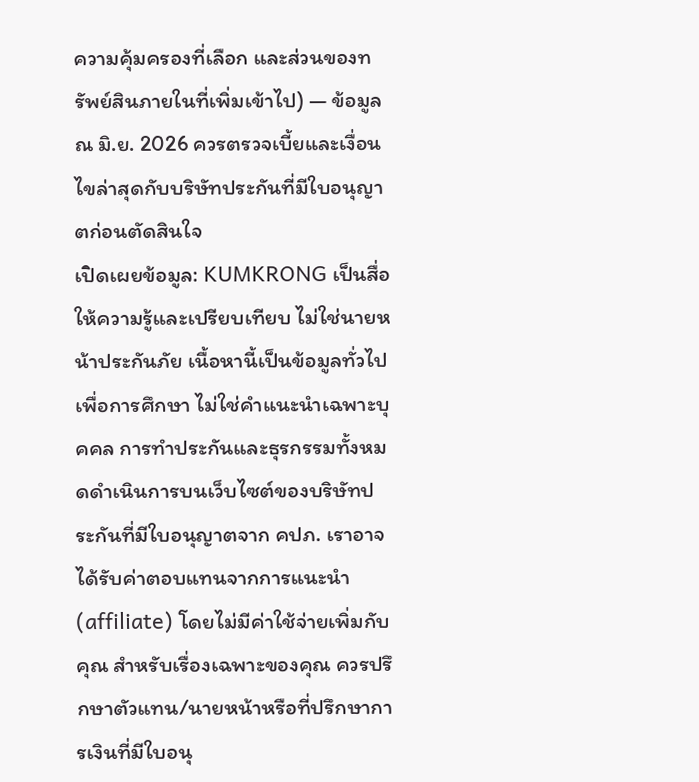ความคุ้มครองที่เลือก และส่วนของทรัพย์สินภายในที่เพิ่มเข้าไป) — ข้อมูล ณ มิ.ย. 2026 ควรตรวจเบี้ยและเงื่อนไขล่าสุดกับบริษัทประกันที่มีใบอนุญาตก่อนตัดสินใจ
เปิดเผยข้อมูล: KUMKRONG เป็นสื่อให้ความรู้และเปรียบเทียบ ไม่ใช่นายหน้าประกันภัย เนื้อหานี้เป็นข้อมูลทั่วไปเพื่อการศึกษา ไม่ใช่คำแนะนำเฉพาะบุคคล การทำประกันและธุรกรรมทั้งหมดดำเนินการบนเว็บไซต์ของบริษัทประกันที่มีใบอนุญาตจาก คปภ. เราอาจได้รับค่าตอบแทนจากการแนะนำ (affiliate) โดยไม่มีค่าใช้จ่ายเพิ่มกับคุณ สำหรับเรื่องเฉพาะของคุณ ควรปรึกษาตัวแทน/นายหน้าหรือที่ปรึกษาการเงินที่มีใบอนุ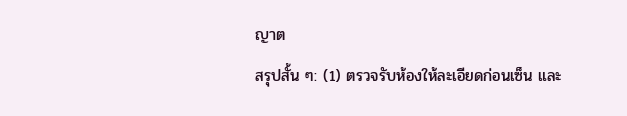ญาต
สรุปสั้น ๆ: (1) ตรวจรับห้องให้ละเอียดก่อนเซ็น และ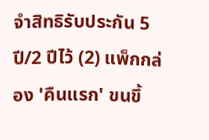จำสิทธิรับประกัน 5 ปี/2 ปีไว้ (2) แพ็กกล่อง 'คืนแรก' ขนขึ้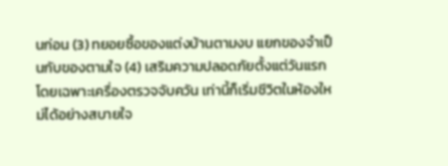นก่อน (3) ทยอยซื้อของแต่งบ้านตามงบ แยกของจำเป็นกับของตามใจ (4) เสริมความปลอดภัยตั้งแต่วันแรก โดยเฉพาะเครื่องตรวจจับควัน เท่านี้ก็เริ่มชีวิตในห้องใหม่ได้อย่างสบายใจ